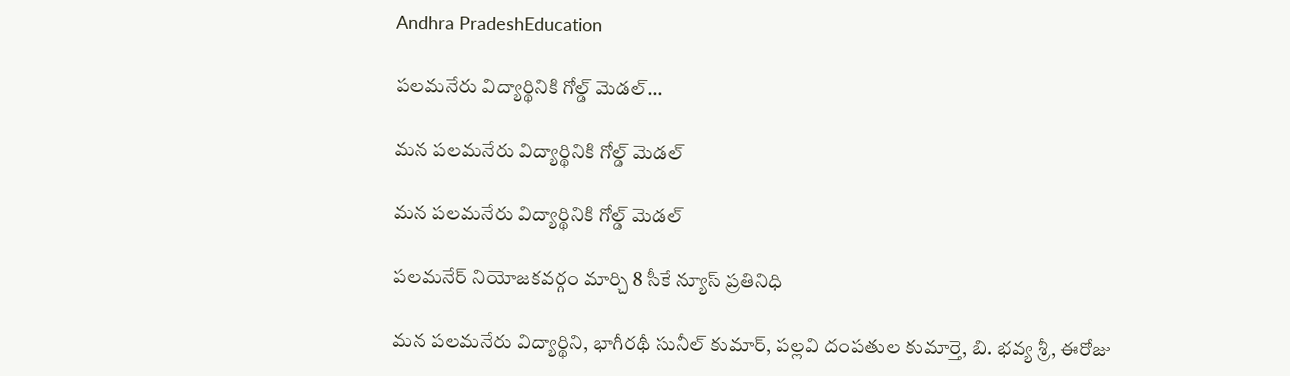Andhra PradeshEducation

పలమనేరు విద్యార్థినికి గోల్డ్ మెడల్…

మన పలమనేరు విద్యార్థినికి గోల్డ్ మెడల్

మన పలమనేరు విద్యార్థినికి గోల్డ్ మెడల్

పలమనేర్ నియోజకవర్గం మార్చి 8 సీకే న్యూస్ ప్రతినిధి

మన పలమనేరు విద్యార్థిని, భాగీరథీ సునీల్ కుమార్, పల్లవి దంపతుల కుమార్తె, బి. భవ్య శ్రీ, ఈరోజు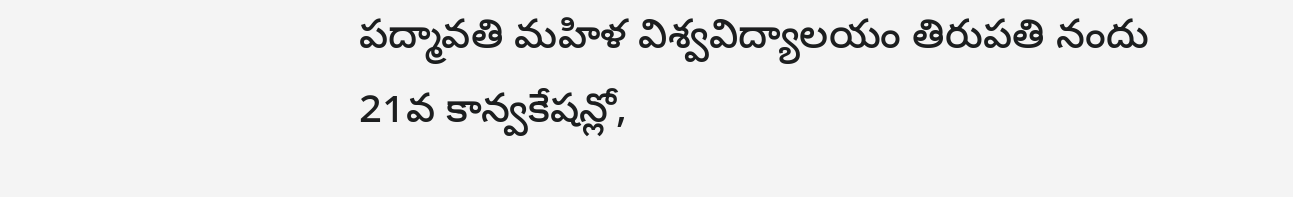పద్మావతి మహిళ విశ్వవిద్యాలయం తిరుపతి నందు 21వ కాన్వకేషన్లో‌,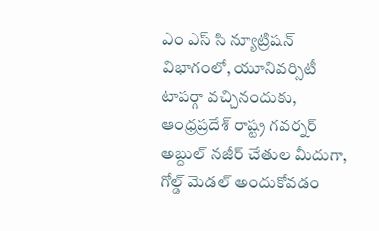ఎం ఎస్ సి న్యూట్రిషన్ విభాగంలో, యూనివర్సిటీ టాపర్గా వచ్చినందుకు, ఆంధ్రప్రదేశ్ రాష్ట్ర గవర్నర్ అబ్దుల్ నజీర్ చేతుల మీదుగా, గోల్డ్ మెడల్ అందుకోవడం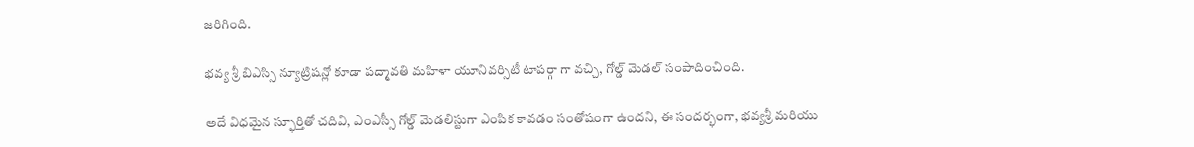జరిగింది.

భవ్య శ్రీ బిఎస్సి న్యూట్రిషన్లో కూడా పద్మావతి మహిళా యూనివర్సిటీ టాపర్గా గా వచ్చి, గోల్డ్ మెడల్ సంపాదించింది.

అదే విధమైన స్ఫూర్తితో చదివి, ఎంఎస్సీ గోల్డ్ మెడలిస్టుగా ఎంపిక కావడం సంతోషంగా ఉందని, ఈ సందర్భంగా, భవ్యశ్రీ మరియు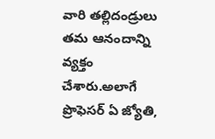వారి తల్లిదండ్రులు తమ ఆనందాన్ని వ్యక్తం చేశారు.అలాగే ప్రొఫెసర్ ఏ జ్యోతి,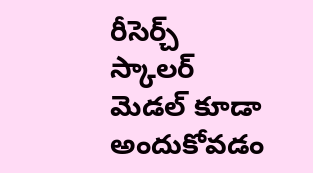రీసెర్చ్ స్కాలర్ మెడల్ కూడా అందుకోవడం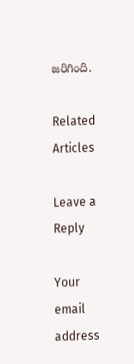జరిగింది.

Related Articles

Leave a Reply

Your email address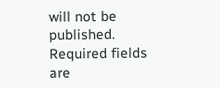will not be published. Required fields are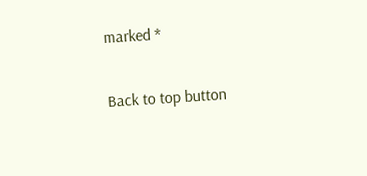marked *

Back to top button